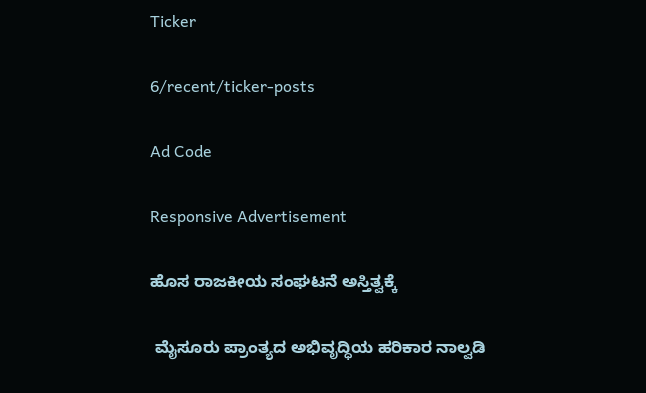Ticker

6/recent/ticker-posts

Ad Code

Responsive Advertisement

ಹೊಸ ರಾಜಕೀಯ ಸಂಘಟನೆ ಅಸ್ತಿತ್ವಕ್ಕೆ

 ಮೈಸೂರು ಪ್ರಾಂತ್ಯದ ಅಭಿವೃದ್ಧಿಯ ಹರಿಕಾರ ನಾಲ್ವಡಿ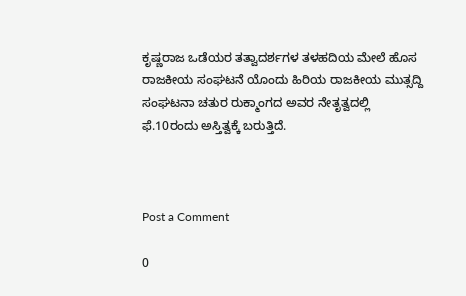ಕೃಷ್ಣರಾಜ ಒಡೆಯರ ತತ್ವಾದರ್ಶಗಳ ತಳಹದಿಯ ಮೇಲೆ ಹೊಸ ರಾಜಕೀಯ ಸಂಘಟನೆ ಯೊಂದು ಹಿರಿಯ ರಾಜಕೀಯ ಮುತ್ಸದ್ದಿ ಸಂಘಟನಾ ಚತುರ ರುಕ್ಮಾಂಗದ ಅವರ ನೇತೃತ್ವದಲ್ಲಿ ಫೆ.10ರಂದು ಅಸ್ತಿತ್ವಕ್ಕೆ ಬರುತ್ತಿದೆ.



Post a Comment

0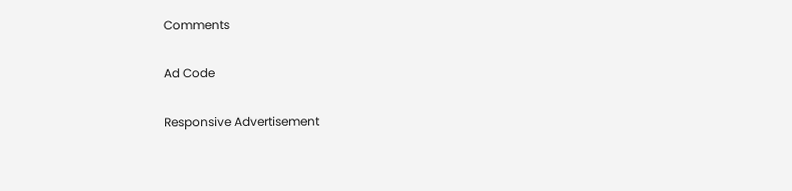Comments

Ad Code

Responsive Advertisement